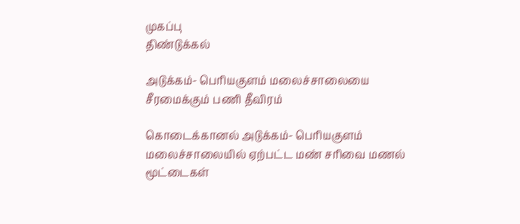முகப்பு
திண்டுக்கல்

அடுக்கம்- பெரியகுளம் மலைச்சாலையை சீரமைக்கும் பணி தீவிரம்

கொடைக்கானல் அடுக்கம்- பெரியகுளம் மலைச்சாலையில் ஏற்பட்ட மண் சரிவை மணல் மூட்டைகள்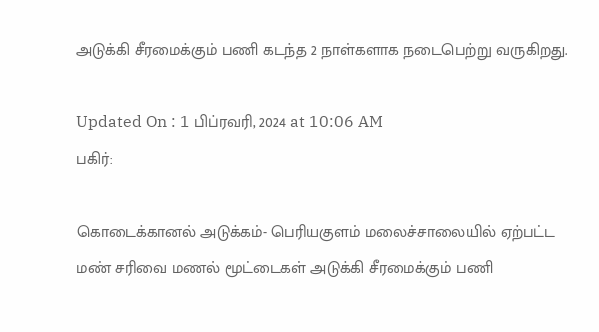அடுக்கி சீரமைக்கும் பணி கடந்த 2 நாள்களாக நடைபெற்று வருகிறது.

Updated On : 1 பிப்ரவரி, 2024 at 10:06 AM
பகிர்:

கொடைக்கானல் அடுக்கம்- பெரியகுளம் மலைச்சாலையில் ஏற்பட்ட மண் சரிவை மணல் மூட்டைகள் அடுக்கி சீரமைக்கும் பணி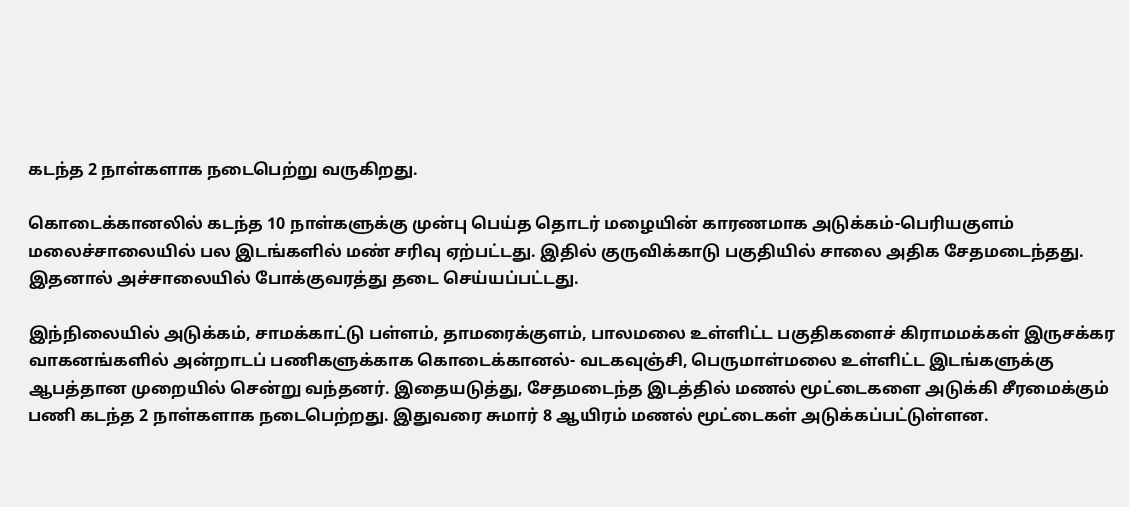கடந்த 2 நாள்களாக நடைபெற்று வருகிறது.

கொடைக்கானலில் கடந்த 10 நாள்களுக்கு முன்பு பெய்த தொடர் மழையின் காரணமாக அடுக்கம்-பெரியகுளம் மலைச்சாலையில் பல இடங்களில் மண் சரிவு ஏற்பட்டது. இதில் குருவிக்காடு பகுதியில் சாலை அதிக சேதமடைந்தது. இதனால் அச்சாலையில் போக்குவரத்து தடை செய்யப்பட்டது.

இந்நிலையில் அடுக்கம், சாமக்காட்டு பள்ளம், தாமரைக்குளம், பாலமலை உள்ளிட்ட பகுதிகளைச் கிராமமக்கள் இருசக்கர வாகனங்களில் அன்றாடப் பணிகளுக்காக கொடைக்கானல்- வடகவுஞ்சி, பெருமாள்மலை உள்ளிட்ட இடங்களுக்கு ஆபத்தான முறையில் சென்று வந்தனர். இதையடுத்து, சேதமடைந்த இடத்தில் மணல் மூட்டைகளை அடுக்கி சீரமைக்கும் பணி கடந்த 2 நாள்களாக நடைபெற்றது. இதுவரை சுமார் 8 ஆயிரம் மணல் மூட்டைகள் அடுக்கப்பட்டுள்ளன.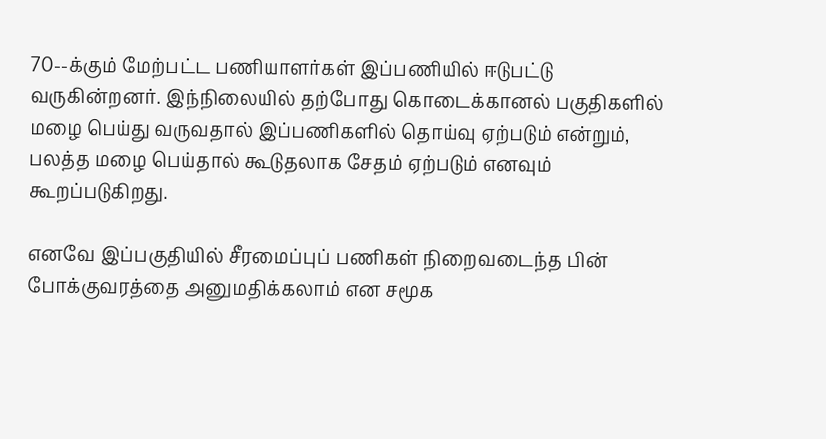70--க்கும் மேற்பட்ட பணியாளர்கள் இப்பணியில் ஈடுபட்டு வருகின்றனர். இந்நிலையில் தற்போது கொடைக்கானல் பகுதிகளில் மழை பெய்து வருவதால் இப்பணிகளில் தொய்வு ஏற்படும் என்றும், பலத்த மழை பெய்தால் கூடுதலாக சேதம் ஏற்படும் எனவும் கூறப்படுகிறது.

எனவே இப்பகுதியில் சீரமைப்புப் பணிகள் நிறைவடைந்த பின் போக்குவரத்தை அனுமதிக்கலாம் என சமூக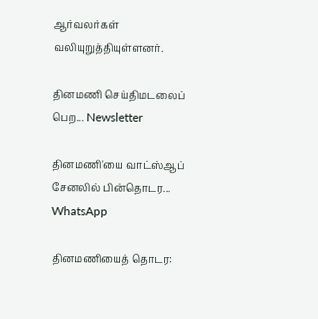ஆர்வலர்கள் வலியுறுத்தியுள்ளனர்.

தினமணி செய்திமடலைப் பெற... Newsletter

தினமணி'யை வாட்ஸ்ஆப் சேனலில் பின்தொடர... WhatsApp

தினமணியைத் தொடர: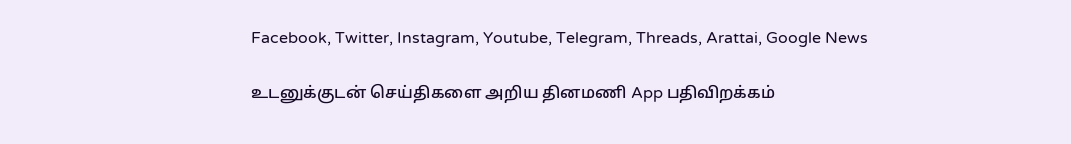Facebook, Twitter, Instagram, Youtube, Telegram, Threads, Arattai, Google News

உடனுக்குடன் செய்திகளை அறிய தினமணி App பதிவிறக்கம்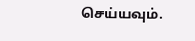செய்யவும்.